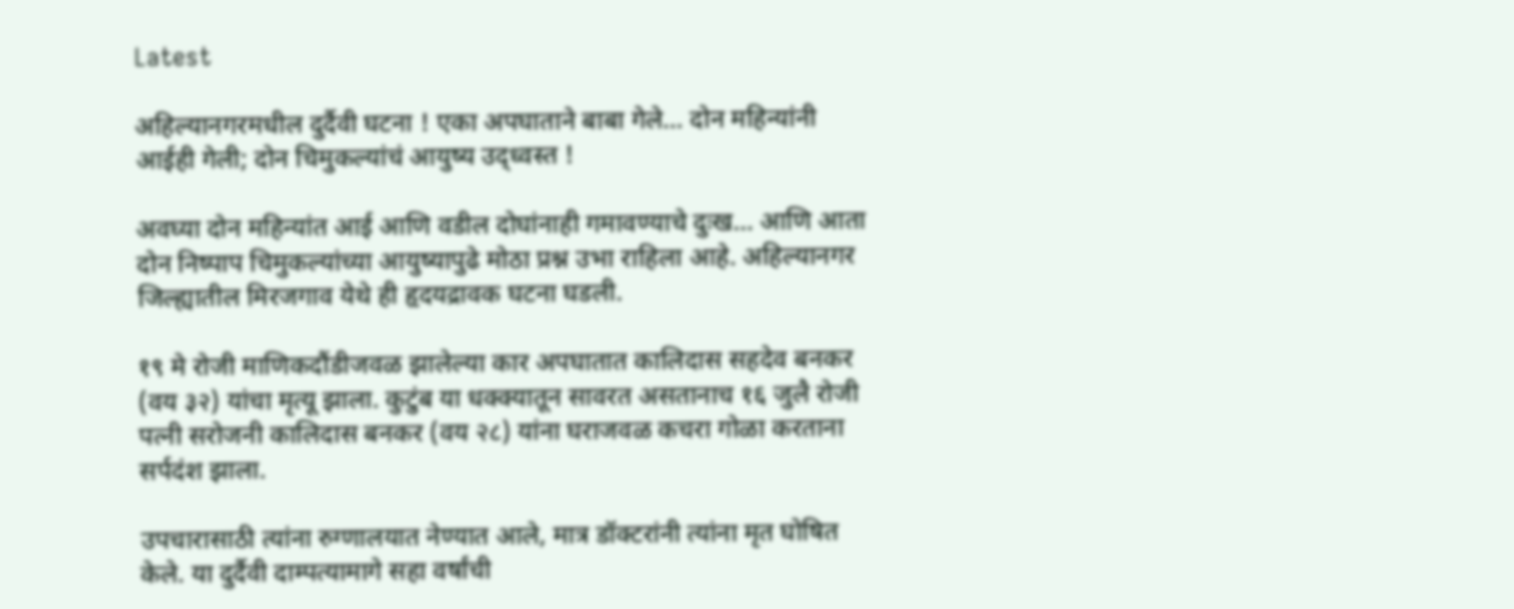Latest

अहिल्यानगरमधील दुर्दैवी घटना ! एका अपघाताने बाबा गेले… दोन महिन्यांनी आईही गेली; दोन चिमुकल्यांचं आयुष्य उद्ध्वस्त !

अवघ्या दोन महिन्यांत आई आणि वडील दोघांनाही गमावण्याचे दुःख… आणि आता दोन निष्पाप चिमुकल्यांच्या आयुष्यापुढे मोठा प्रश्न उभा राहिला आहे. अहिल्यानगर जिल्ह्यातील मिरजगाव येथे ही हृदयद्रावक घटना घडली.

१९ मे रोजी माणिकदौंडीजवळ झालेल्या कार अपघातात कालिदास सहदेव बनकर (वय ३२) यांचा मृत्यू झाला. कुटुंब या धक्क्यातून सावरत असतानाच १६ जुलै रोजी पत्नी सरोजनी कालिदास बनकर (वय २८) यांना घराजवळ कचरा गोळा करताना सर्पदंश झाला.

उपचारासाठी त्यांना रुग्णालयात नेण्यात आले, मात्र डॉक्टरांनी त्यांना मृत घोषित केले. या दुर्दैवी दाम्पत्यामागे सहा वर्षांची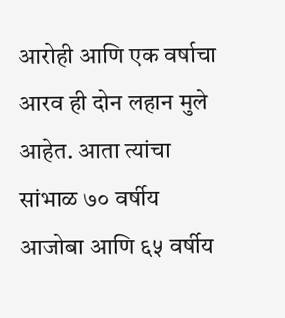आरोही आणि एक वर्षाचा आरव ही दोन लहान मुले आहेत. आता त्यांचा सांभाळ ७० वर्षीय आजोबा आणि ६५ वर्षीय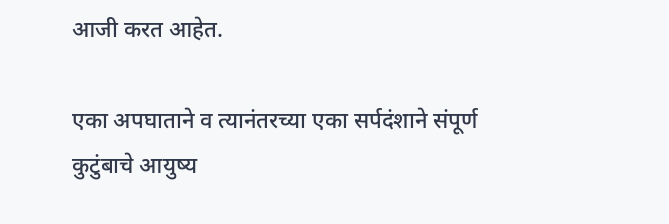आजी करत आहेत.

एका अपघाताने व त्यानंतरच्या एका सर्पदंशाने संपूर्ण कुटुंबाचे आयुष्य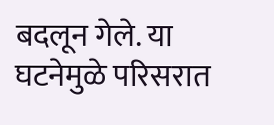बदलून गेले. या घटनेमुळे परिसरात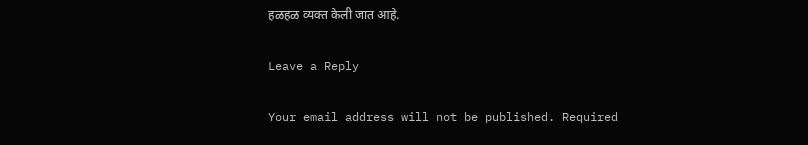हळहळ व्यक्त केली जात आहे.

Leave a Reply

Your email address will not be published. Required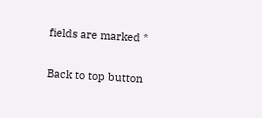fields are marked *

Back to top button